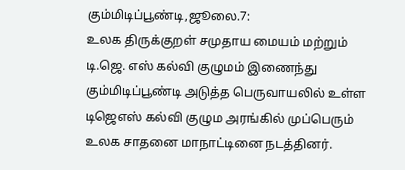கும்மிடிப்பூண்டி,ஜூலை.7:
உலக திருக்குறள் சமுதாய மையம் மற்றும் டி.ஜெ. எஸ் கல்வி குழுமம் இணைந்து கும்மிடிப்பூண்டி அடுத்த பெருவாயலில் உள்ள டிஜெஎஸ் கல்வி குழும அரங்கில் முப்பெரும் உலக சாதனை மாநாட்டினை நடத்தினர்.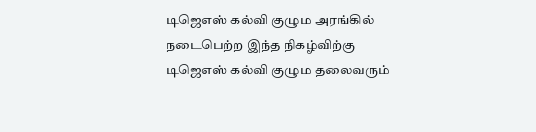டிஜெஎஸ் கல்வி குழும அரங்கில் நடைபெற்ற இந்த நிகழ்விற்கு டிஜெஎஸ் கல்வி குழும தலைவரும்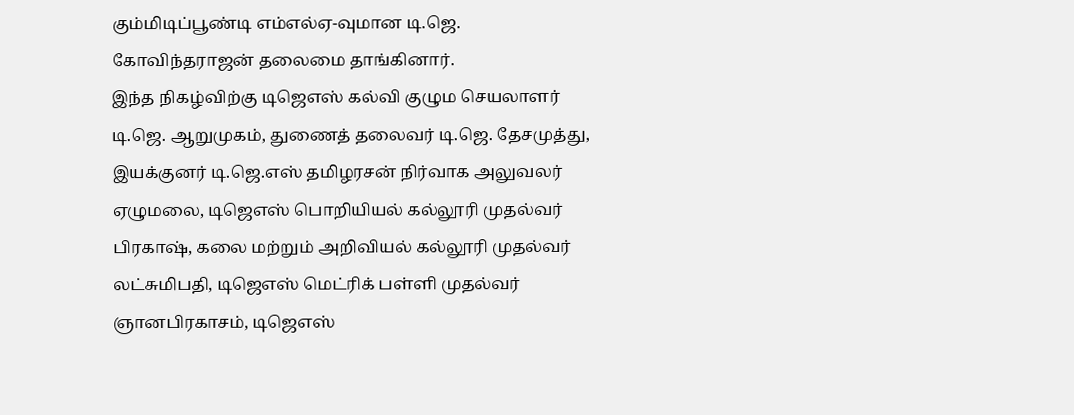கும்மிடிப்பூண்டி எம்எல்ஏ-வுமான டி.ஜெ. கோவிந்தராஜன் தலைமை தாங்கினார்.
இந்த நிகழ்விற்கு டிஜெஎஸ் கல்வி குழும செயலாளர் டி.ஜெ. ஆறுமுகம், துணைத் தலைவர் டி.ஜெ. தேசமுத்து, இயக்குனர் டி.ஜெ.எஸ் தமிழரசன் நிர்வாக அலுவலர் ஏழுமலை, டிஜெஎஸ் பொறியியல் கல்லூரி முதல்வர் பிரகாஷ், கலை மற்றும் அறிவியல் கல்லூரி முதல்வர் லட்சுமிபதி, டிஜெஎஸ் மெட்ரிக் பள்ளி முதல்வர் ஞானபிரகாசம், டிஜெஎஸ்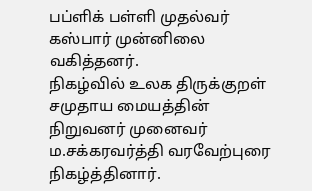பப்ளிக் பள்ளி முதல்வர் கஸ்பார் முன்னிலை வகித்தனர்.
நிகழ்வில் உலக திருக்குறள் சமுதாய மையத்தின் நிறுவனர் முனைவர் ம.சக்கரவர்த்தி வரவேற்புரை நிகழ்த்தினார்.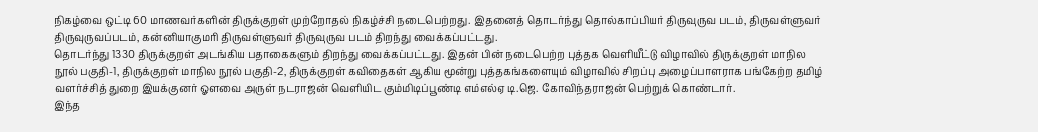நிகழ்வை ஒட்டி 60 மாணவர்களின் திருக்குறள் முற்றோதல் நிகழ்ச்சி நடைபெற்றது. இதனைத் தொடர்ந்து தொல்காப்பியர் திருவுருவ படம், திருவள்ளுவர் திருவுருவப்படம், கன்னியாகுமரி திருவள்ளுவர் திருவுருவ படம் திறந்து வைக்கப்பட்டது.
தொடர்ந்து 1330 திருக்குறள் அடங்கிய பதாகைகளும் திறந்து வைக்கப்பட்டது. இதன் பின் நடைபெற்ற புத்தக வெளியீட்டு விழாவில் திருக்குறள் மாநில நூல் பகுதி-1, திருக்குறள் மாநில நூல் பகுதி-2, திருக்குறள் கவிதைகள் ஆகிய மூன்று புத்தகங்களையும் விழாவில் சிறப்பு அழைப்பாளராக பங்கேற்ற தமிழ் வளர்ச்சித் துறை இயக்குனர் ஓளவை அருள் நடராஜன் வெளியிட கும்மிடிப்பூண்டி எம்எல்ஏ டி.ஜெ. கோவிந்தராஜன் பெற்றுக் கொண்டார்.
இந்த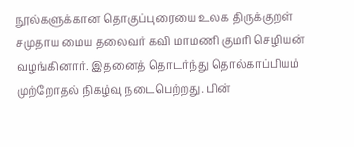நூல்களுக்கான தொகுப்புரையை உலக திருக்குறள் சமுதாய மைய தலைவர் கவி மாமணி குமரி செழியன் வழங்கினார். இதனைத் தொடர்ந்து தொல்காப்பியம் முற்றோதல் நிகழ்வு நடைபெற்றது. பின்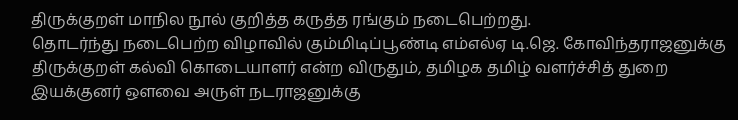திருக்குறள் மாநில நூல் குறித்த கருத்த ரங்கும் நடைபெற்றது.
தொடர்ந்து நடைபெற்ற விழாவில் கும்மிடிப்பூண்டி எம்எல்ஏ டி.ஜெ. கோவிந்தராஜனுக்கு திருக்குறள் கல்வி கொடையாளர் என்ற விருதும், தமிழக தமிழ் வளர்ச்சித் துறை இயக்குனர் ஔவை அருள் நடராஜனுக்கு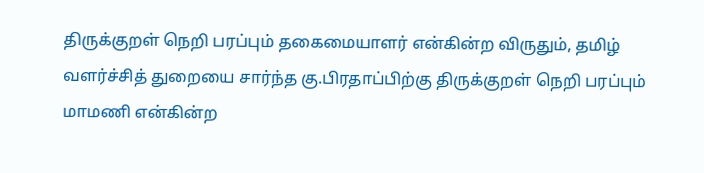திருக்குறள் நெறி பரப்பும் தகைமையாளர் என்கின்ற விருதும், தமிழ் வளர்ச்சித் துறையை சார்ந்த கு.பிரதாப்பிற்கு திருக்குறள் நெறி பரப்பும் மாமணி என்கின்ற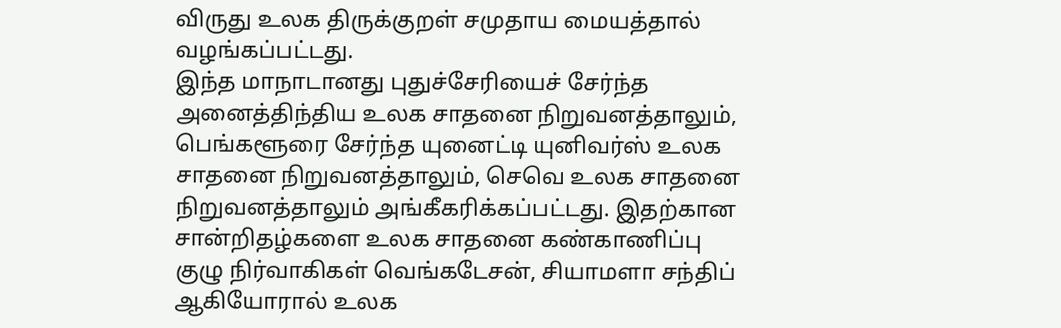விருது உலக திருக்குறள் சமுதாய மையத்தால் வழங்கப்பட்டது.
இந்த மாநாடானது புதுச்சேரியைச் சேர்ந்த அனைத்திந்திய உலக சாதனை நிறுவனத்தாலும், பெங்களூரை சேர்ந்த யுனைட்டி யுனிவர்ஸ் உலக சாதனை நிறுவனத்தாலும், செவெ உலக சாதனை நிறுவனத்தாலும் அங்கீகரிக்கப்பட்டது. இதற்கான சான்றிதழ்களை உலக சாதனை கண்காணிப்பு குழு நிர்வாகிகள் வெங்கடேசன், சியாமளா சந்திப் ஆகியோரால் உலக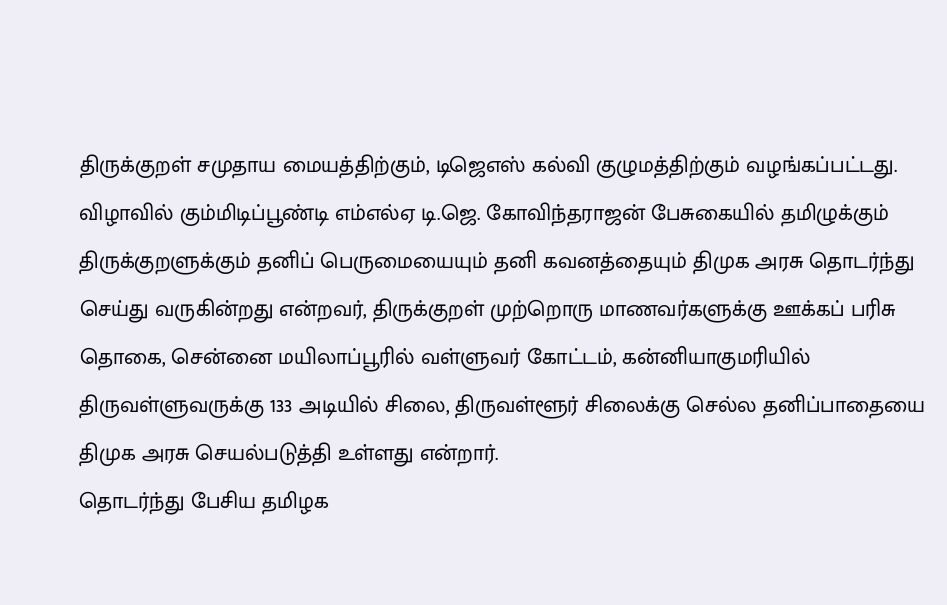திருக்குறள் சமுதாய மையத்திற்கும், டிஜெஎஸ் கல்வி குழுமத்திற்கும் வழங்கப்பட்டது.
விழாவில் கும்மிடிப்பூண்டி எம்எல்ஏ டி.ஜெ. கோவிந்தராஜன் பேசுகையில் தமிழுக்கும் திருக்குறளுக்கும் தனிப் பெருமையையும் தனி கவனத்தையும் திமுக அரசு தொடர்ந்து செய்து வருகின்றது என்றவர், திருக்குறள் முற்றொரு மாணவர்களுக்கு ஊக்கப் பரிசு தொகை, சென்னை மயிலாப்பூரில் வள்ளுவர் கோட்டம், கன்னியாகுமரியில் திருவள்ளுவருக்கு 133 அடியில் சிலை, திருவள்ளூர் சிலைக்கு செல்ல தனிப்பாதையை திமுக அரசு செயல்படுத்தி உள்ளது என்றார்.
தொடர்ந்து பேசிய தமிழக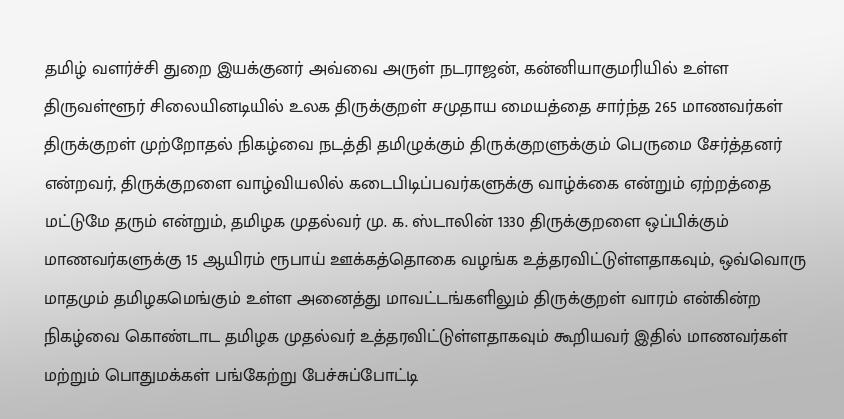தமிழ் வளர்ச்சி துறை இயக்குனர் அவ்வை அருள் நடராஜன், கன்னியாகுமரியில் உள்ள திருவள்ளூர் சிலையினடியில் உலக திருக்குறள் சமுதாய மையத்தை சார்ந்த 265 மாணவர்கள் திருக்குறள் முற்றோதல் நிகழ்வை நடத்தி தமிழுக்கும் திருக்குறளுக்கும் பெருமை சேர்த்தனர் என்றவர், திருக்குறளை வாழ்வியலில் கடைபிடிப்பவர்களுக்கு வாழ்க்கை என்றும் ஏற்றத்தை மட்டுமே தரும் என்றும், தமிழக முதல்வர் மு. க. ஸ்டாலின் 1330 திருக்குறளை ஒப்பிக்கும் மாணவர்களுக்கு 15 ஆயிரம் ரூபாய் ஊக்கத்தொகை வழங்க உத்தரவிட்டுள்ளதாகவும், ஒவ்வொரு மாதமும் தமிழகமெங்கும் உள்ள அனைத்து மாவட்டங்களிலும் திருக்குறள் வாரம் என்கின்ற நிகழ்வை கொண்டாட தமிழக முதல்வர் உத்தரவிட்டுள்ளதாகவும் கூறியவர் இதில் மாணவர்கள் மற்றும் பொதுமக்கள் பங்கேற்று பேச்சுப்போட்டி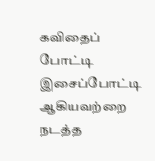கவிதைப் போட்டி இசைப்போட்டி ஆகியவற்றை நடத்த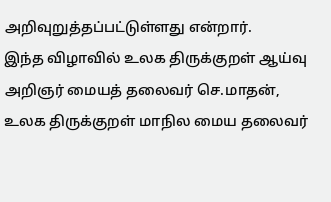அறிவுறுத்தப்பட்டுள்ளது என்றார்.
இந்த விழாவில் உலக திருக்குறள் ஆய்வு அறிஞர் மையத் தலைவர் செ.மாதன், உலக திருக்குறள் மாநில மைய தலைவர்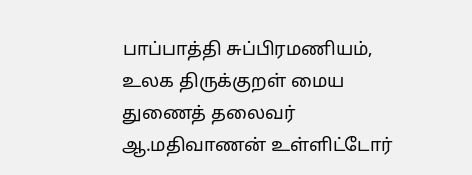பாப்பாத்தி சுப்பிரமணியம், உலக திருக்குறள் மைய துணைத் தலைவர் ஆ.மதிவாணன் உள்ளிட்டோர்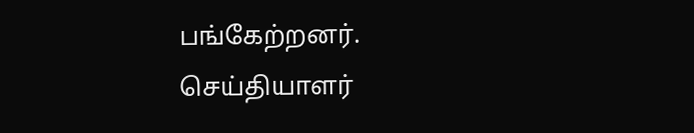பங்கேற்றனர்.
செய்தியாளர்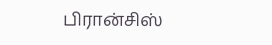பிரான்சிஸ்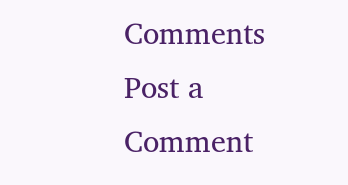Comments
Post a Comment